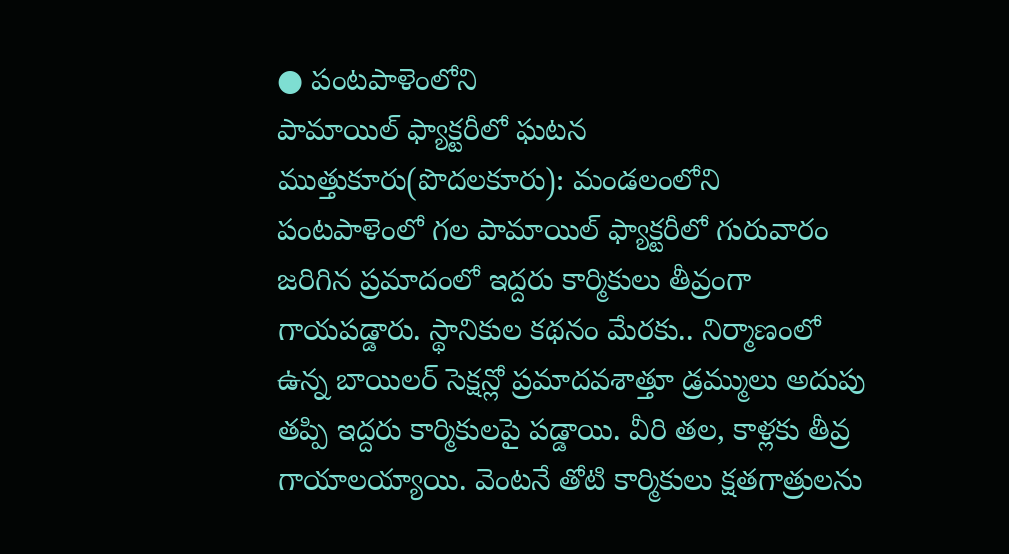● పంటపాళెంలోని
పామాయిల్ ఫ్యాక్టరీలో ఘటన
ముత్తుకూరు(పొదలకూరు): మండలంలోని పంటపాళెంలో గల పామాయిల్ ఫ్యాక్టరీలో గురువారం జరిగిన ప్రమాదంలో ఇద్దరు కార్మికులు తీవ్రంగా గాయపడ్డారు. స్థానికుల కథనం మేరకు.. నిర్మాణంలో ఉన్న బాయిలర్ సెక్షన్లో ప్రమాదవశాత్తూ డ్రమ్ములు అదుపు తప్పి ఇద్దరు కార్మికులపై పడ్డాయి. వీరి తల, కాళ్లకు తీవ్ర గాయాలయ్యాయి. వెంటనే తోటి కార్మికులు క్షతగాత్రులను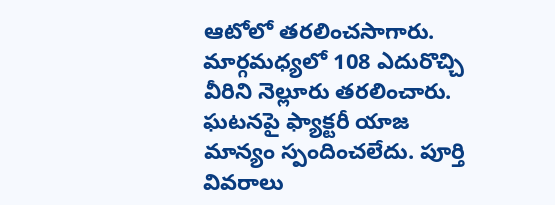ఆటోలో తరలించసాగారు. మార్గమధ్యలో 108 ఎదురొచ్చి వీరిని నెల్లూరు తరలించారు. ఘటనపై ఫ్యాక్టరీ యాజ మాన్యం స్పందించలేదు. పూర్తి వివరాలు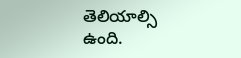తెలియాల్సి ఉంది.